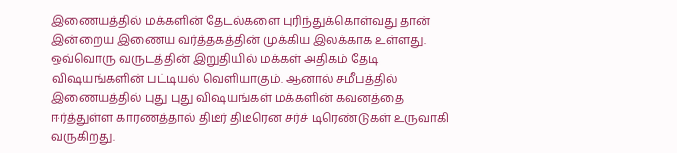இணையத்தில் மக்களின் தேடல்களை புரிந்துக்கொள்வது தான் இன்றைய இணைய வர்த்தகத்தின் முக்கிய இலக்காக உள்ளது. ஒவ்வொரு வருடத்தின் இறுதியில் மக்கள் அதிகம் தேடி விஷயங்களின் பட்டியல் வெளியாகும். ஆனால் சமீபத்தில் இணையத்தில் புது புது விஷயங்கள் மக்களின் கவனத்தை ஈர்த்துள்ள காரணத்தால் திடீர் திடீரென சர்ச் டிரெண்டுகள் உருவாகி வருகிறது.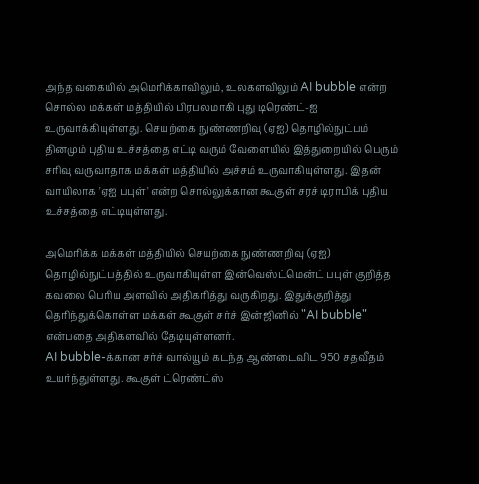அந்த வகையில் அமெரிக்காவிலும், உலகளவிலும் AI bubble என்ற சொல்ல மக்கள் மத்தியில் பிரபலமாகி புது டிரெண்ட்-ஐ உருவாக்கியுள்ளது. செயற்கை நுண்ணறிவு (ஏஐ) தொழில்நுட்பம் தினமும் புதிய உச்சத்தை எட்டி வரும் வேளையில் இத்துறையில் பெரும் சரிவு வருவாதாக மக்கள் மத்தியில் அச்சம் உருவாகியுள்ளது. இதன் வாயிலாக 'ஏஐ பபுள்' என்ற சொல்லுக்கான கூகுள் சரச் டிராபிக் புதிய உச்சத்தை எட்டியுள்ளது.

அமெரிக்க மக்கள் மத்தியில் செயற்கை நுண்ணறிவு (ஏஐ) தொழில்நுட்பத்தில் உருவாகியுள்ள இன்வெஸ்ட்மென்ட் பபுள் குறித்த கவலை பெரிய அளவில் அதிகரித்து வருகிறது. இதுக்குறித்து தெரிந்துக்கொள்ள மக்கள் கூகுள் சர்ச் இன்ஜினில் "AI bubble" என்பதை அதிகளவில் தேடியுள்ளனர்.
AI bubble-க்கான சர்ச் வால்யூம் கடந்த ஆண்டைவிட 950 சதவீதம் உயர்ந்துள்ளது. கூகுள் ட்ரெண்ட்ஸ்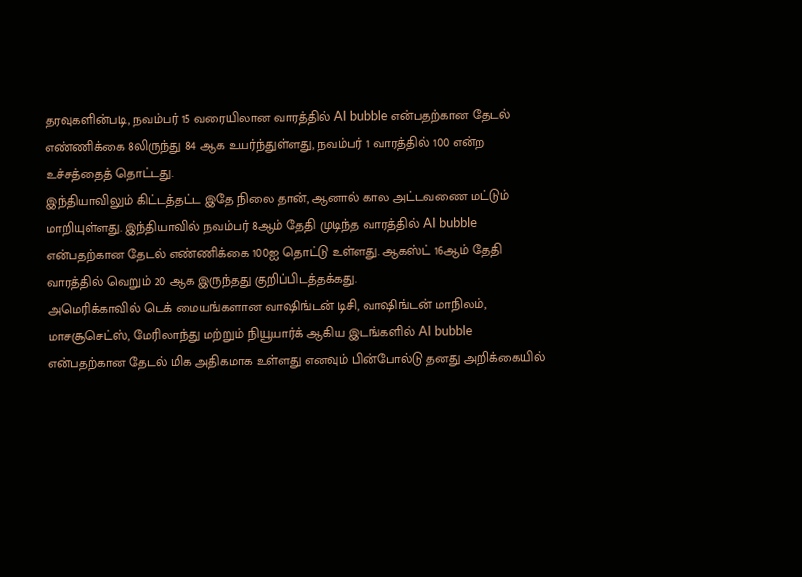தரவுகளின்படி, நவம்பர் 15 வரையிலான வாரத்தில் AI bubble என்பதற்கான தேடல் எண்ணிக்கை 8லிருந்து 84 ஆக உயர்ந்துள்ளது, நவம்பர் 1 வாரத்தில் 100 என்ற உச்சத்தைத் தொட்டது.
இந்தியாவிலும் கிட்டத்தட்ட இதே நிலை தான், ஆனால் கால அட்டவணை மட்டும் மாறியுள்ளது. இந்தியாவில் நவம்பர் 8ஆம் தேதி முடிந்த வாரத்தில் AI bubble என்பதற்கான தேடல் எண்ணிக்கை 100ஐ தொட்டு உள்ளது. ஆகஸ்ட் 16ஆம் தேதி வாரத்தில் வெறும் 20 ஆக இருந்தது குறிப்பிடத்தக்கது.
அமெரிக்காவில் டெக் மையங்களான வாஷிங்டன் டிசி, வாஷிங்டன் மாநிலம், மாசசூசெட்ஸ், மேரிலாந்து மற்றும் நியூயார்க் ஆகிய இடங்களில் AI bubble என்பதற்கான தேடல் மிக அதிகமாக உள்ளது எனவும் பின்போல்டு தனது அறிக்கையில்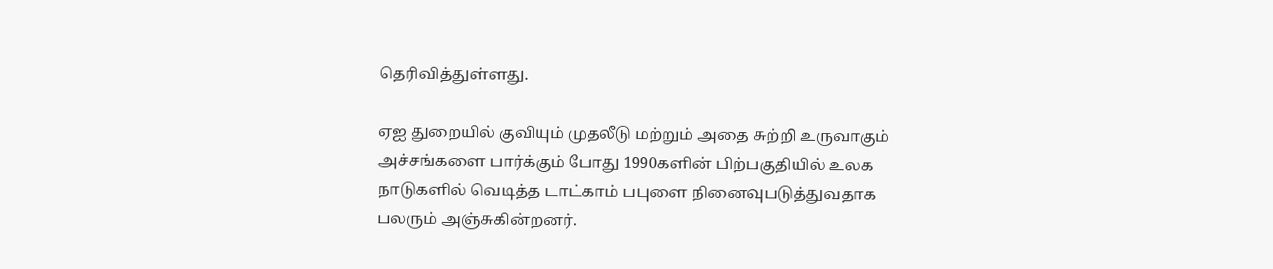தெரிவித்துள்ளது.

ஏஐ துறையில் குவியும் முதலீடு மற்றும் அதை சுற்றி உருவாகும் அச்சங்களை பார்க்கும் போது 1990களின் பிற்பகுதியில் உலக நாடுகளில் வெடித்த டாட்காம் பபுளை நினைவுபடுத்துவதாக பலரும் அஞ்சுகின்றனர்.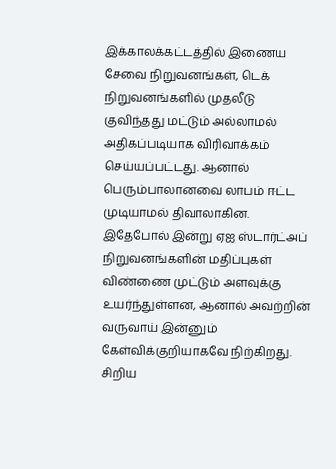இக்காலக்கட்டத்தில் இணைய சேவை நிறுவனங்கள், டெக் நிறுவனங்களில் முதலீடு குவிந்தது மட்டும் அல்லாமல் அதிகப்படியாக விரிவாக்கம் செய்யப்பட்டது. ஆனால் பெரும்பாலானவை லாபம் ஈட்ட முடியாமல் திவாலாகின.
இதேபோல் இன்று ஏஐ ஸ்டார்ட்அப் நிறுவனங்களின் மதிப்புகள் விண்ணை முட்டும் அளவுக்கு உயர்ந்துள்ளன, ஆனால் அவற்றின் வருவாய் இன்னும் கேள்விக்குறியாகவே நிற்கிறது. சிறிய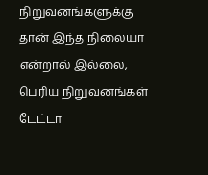நிறுவனங்களுக்கு தான் இந்த நிலையா என்றால் இல்லை, பெரிய நிறுவனங்கள் டேட்டா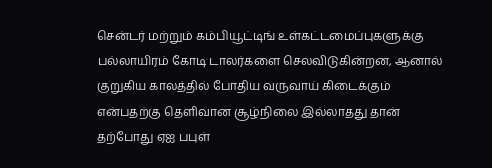சென்டர் மற்றும் கம்பியூட்டிங் உள்கட்டமைப்புகளுக்கு பல்லாயிரம் கோடி டாலர்களை செலவிடுகின்றன, ஆனால் குறுகிய காலத்தில் போதிய வருவாய் கிடைக்கும் என்பதற்கு தெளிவான சூழ்நிலை இல்லாதது தான் தற்போது ஏஐ பபுள்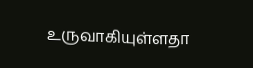உருவாகியுள்ளதா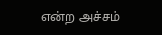என்ற அச்சம்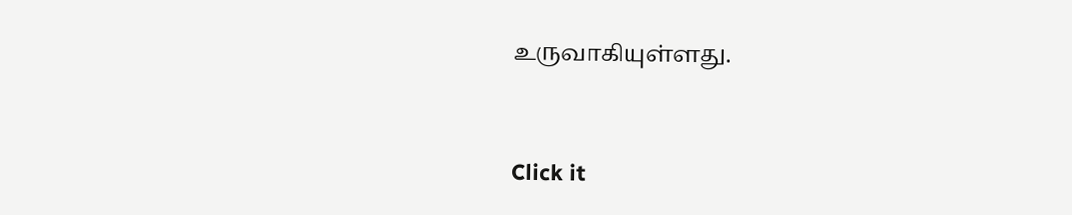உருவாகியுள்ளது.


Click it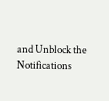and Unblock the Notifications